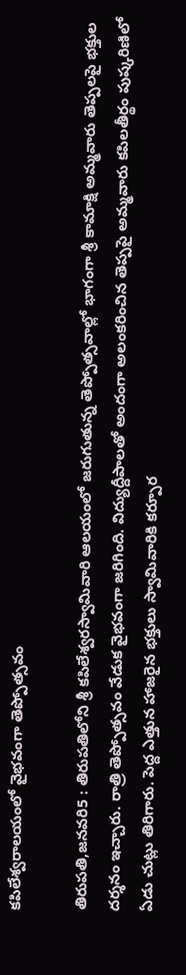కపిలేశ్వరాలయంలో వైభవంగా తెప్పోత్సవం

తిరుపతి,జనవరి5 : తిరుపతిలోని శ్రీ కపిలేశ్వరస్వామివారి ఆలయంలో జరుగుతున్న తెప్పోత్సవాల్లో భాగంగా శ్రీ కామాక్షి అమ్మవారు తెప్పలపై భక్తుల దర్శనం ఇచ్చారు. రాత్రి తెప్పోత్సవం వేడుక వైభవంగా జరిగింది. విద్యుద్దీపాలతో అందంగా అలంకరించిన తెప్పపై అమ్మవారు కపిలతీర్థం పుష్కరిణిలో ఏడు చుట్లు తిరిగారు. పెద్ద ఎత్తున హాజరైన భక్తులు స్వామివారికి కర్పూర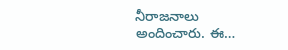నీరాజనాలు అందించారు. ఈ…